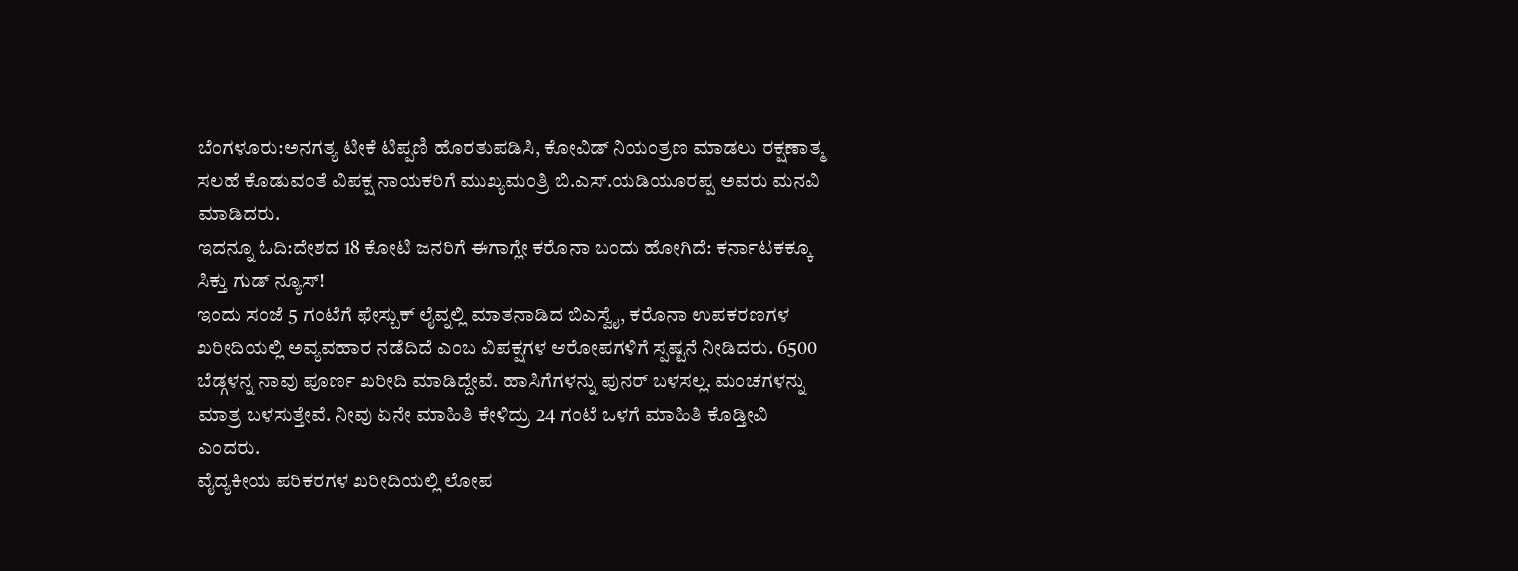ಬೆಂಗಳೂರು:ಅನಗತ್ಯ ಟೀಕೆ ಟಿಪ್ಪಣಿ ಹೊರತುಪಡಿಸಿ, ಕೋವಿಡ್ ನಿಯಂತ್ರಣ ಮಾಡಲು ರಕ್ಷಣಾತ್ಮ ಸಲಹೆ ಕೊಡುವಂತೆ ವಿಪಕ್ಷ ನಾಯಕರಿಗೆ ಮುಖ್ಯಮಂತ್ರಿ ಬಿ.ಎಸ್.ಯಡಿಯೂರಪ್ಪ ಅವರು ಮನವಿ ಮಾಡಿದರು.
ಇದನ್ನೂ ಓದಿ:ದೇಶದ 18 ಕೋಟಿ ಜನರಿಗೆ ಈಗಾಗ್ಲೇ ಕರೊನಾ ಬಂದು ಹೋಗಿದೆ: ಕರ್ನಾಟಕಕ್ಕೂ ಸಿಕ್ತು ಗುಡ್ ನ್ಯೂಸ್!
ಇಂದು ಸಂಜೆ 5 ಗಂಟೆಗೆ ಫೇಸ್ಬುಕ್ ಲೈವ್ನಲ್ಲಿ ಮಾತನಾಡಿದ ಬಿಎಸ್ವೈ, ಕರೊನಾ ಉಪಕರಣಗಳ ಖರೀದಿಯಲ್ಲಿ ಅವ್ಯವಹಾರ ನಡೆದಿದೆ ಎಂಬ ವಿಪಕ್ಷಗಳ ಆರೋಪಗಳಿಗೆ ಸ್ಪಷ್ಟನೆ ನೀಡಿದರು. 6500 ಬೆಡ್ಗಳನ್ನ ನಾವು ಪೂರ್ಣ ಖರೀದಿ ಮಾಡಿದ್ದೇವೆ. ಹಾಸಿಗೆಗಳನ್ನು ಪುನರ್ ಬಳಸಲ್ಲ. ಮಂಚಗಳನ್ನು ಮಾತ್ರ ಬಳಸುತ್ತೇವೆ. ನೀವು ಏನೇ ಮಾಹಿತಿ ಕೇಳಿದ್ರು 24 ಗಂಟೆ ಒಳಗೆ ಮಾಹಿತಿ ಕೊಡ್ತೀವಿ ಎಂದರು.
ವೈದ್ಯಕೀಯ ಪರಿಕರಗಳ ಖರೀದಿಯಲ್ಲಿ ಲೋಪ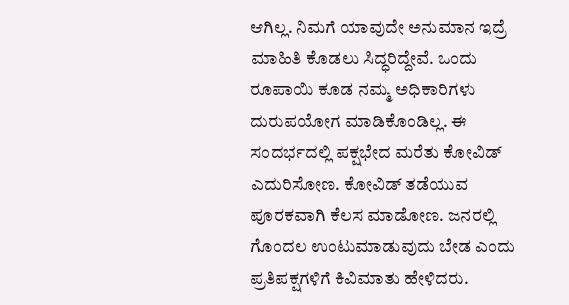ಆಗಿಲ್ಲ. ನಿಮಗೆ ಯಾವುದೇ ಅನುಮಾನ ಇದ್ರೆ ಮಾಹಿತಿ ಕೊಡಲು ಸಿದ್ಧರಿದ್ದೇವೆ. ಒಂದು ರೂಪಾಯಿ ಕೂಡ ನಮ್ಮ ಅಧಿಕಾರಿಗಳು ದುರುಪಯೋಗ ಮಾಡಿಕೊಂಡಿಲ್ಲ. ಈ ಸಂದರ್ಭದಲ್ಲಿ ಪಕ್ಷಭೇದ ಮರೆತು ಕೋವಿಡ್ ಎದುರಿಸೋಣ. ಕೋವಿಡ್ ತಡೆಯುವ ಪೂರಕವಾಗಿ ಕೆಲಸ ಮಾಡೋಣ. ಜನರಲ್ಲಿ ಗೊಂದಲ ಉಂಟುಮಾಡುವುದು ಬೇಡ ಎಂದು ಪ್ರತಿಪಕ್ಷಗಳಿಗೆ ಕಿವಿಮಾತು ಹೇಳಿದರು.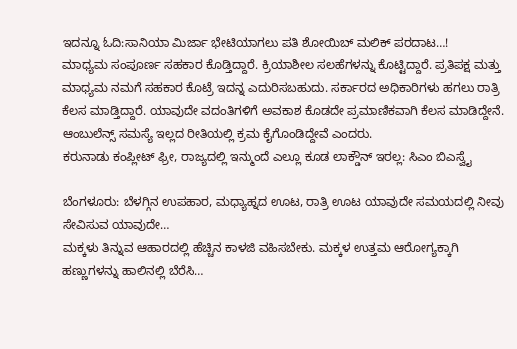ಇದನ್ನೂ ಓದಿ:ಸಾನಿಯಾ ಮಿರ್ಜಾ ಭೇಟಿಯಾಗಲು ಪತಿ ಶೋಯಿಬ್ ಮಲಿಕ್ ಪರದಾಟ…!
ಮಾಧ್ಯಮ ಸಂಪೂರ್ಣ ಸಹಕಾರ ಕೊಡ್ತಿದ್ದಾರೆ. ಕ್ರಿಯಾಶೀಲ ಸಲಹೆಗಳನ್ನು ಕೊಟ್ಟಿದ್ದಾರೆ. ಪ್ರತಿಪಕ್ಷ ಮತ್ತು ಮಾಧ್ಯಮ ನಮಗೆ ಸಹಕಾರ ಕೊಟ್ರೆ ಇದನ್ನ ಎದುರಿಸಬಹುದು. ಸರ್ಕಾರದ ಅಧಿಕಾರಿಗಳು ಹಗಲು ರಾತ್ರಿ ಕೆಲಸ ಮಾಡ್ತಿದ್ದಾರೆ. ಯಾವುದೇ ವದಂತಿಗಳಿಗೆ ಅವಕಾಶ ಕೊಡದೇ ಪ್ರಮಾಣಿಕವಾಗಿ ಕೆಲಸ ಮಾಡಿದ್ದೇನೆ. ಆಂಬುಲೆನ್ಸ್ ಸಮಸ್ಯೆ ಇಲ್ಲದ ರೀತಿಯಲ್ಲಿ ಕ್ರಮ ಕೈಗೊಂಡಿದ್ದೇವೆ ಎಂದರು.
ಕರುನಾಡು ಕಂಪ್ಲೀಟ್ ಫ್ರೀ, ರಾಜ್ಯದಲ್ಲಿ ಇನ್ಮುಂದೆ ಎಲ್ಲೂ ಕೂಡ ಲಾಕ್ಡೌನ್ ಇರಲ್ಲ: ಸಿಎಂ ಬಿಎಸ್ವೈ

ಬೆಂಗಳೂರು: ಬೆಳಗ್ಗಿನ ಉಪಹಾರ, ಮಧ್ಯಾಹ್ನದ ಊಟ, ರಾತ್ರಿ ಊಟ ಯಾವುದೇ ಸಮಯದಲ್ಲಿ ನೀವು ಸೇವಿಸುವ ಯಾವುದೇ…
ಮಕ್ಕಳು ತಿನ್ನುವ ಆಹಾರದಲ್ಲಿ ಹೆಚ್ಚಿನ ಕಾಳಜಿ ವಹಿಸಬೇಕು. ಮಕ್ಕಳ ಉತ್ತಮ ಆರೋಗ್ಯಕ್ಕಾಗಿ ಹಣ್ಣುಗಳನ್ನು ಹಾಲಿನಲ್ಲಿ ಬೆರೆಸಿ…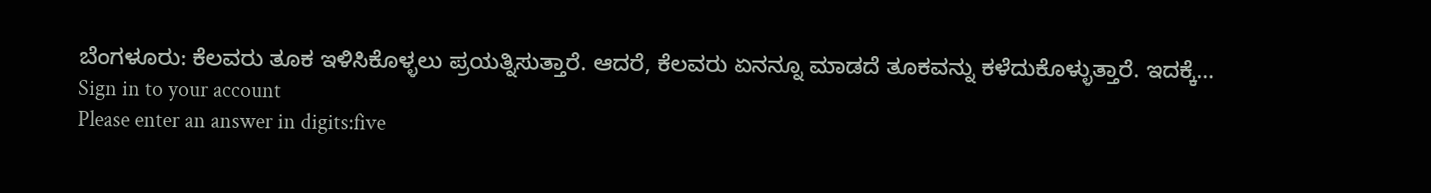ಬೆಂಗಳೂರು: ಕೆಲವರು ತೂಕ ಇಳಿಸಿಕೊಳ್ಳಲು ಪ್ರಯತ್ನಿಸುತ್ತಾರೆ. ಆದರೆ, ಕೆಲವರು ಏನನ್ನೂ ಮಾಡದೆ ತೂಕವನ್ನು ಕಳೆದುಕೊಳ್ಳುತ್ತಾರೆ. ಇದಕ್ಕೆ…
Sign in to your account
Please enter an answer in digits:five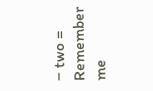− two =
Remember me